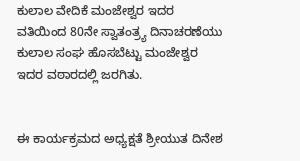ಕುಲಾಲ ವೇದಿಕೆ ಮಂಜೇಶ್ವರ ಇದರ ವತಿಯಿಂದ 80ನೇ ಸ್ವಾತಂತ್ರ್ಯ ದಿನಾಚರಣೆಯು ಕುಲಾಲ ಸಂಘ ಹೊಸಬೆಟ್ಟು ಮಂಜೇಶ್ವರ ಇದರ ವಠಾರದಲ್ಲಿ ಜರಗಿತು.


ಈ ಕಾರ್ಯಕ್ರಮದ ಅಧ್ಯಕ್ಷತೆ ಶ್ರೀಯುತ ದಿನೇಶ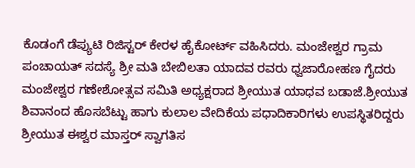ಕೊಡಂಗೆ ಡೆಪ್ಯುಟಿ ರಿಜಿಸ್ಟರ್ ಕೇರಳ ಹೈಕೋರ್ಟ್ ವಹಿಸಿದರು. ಮಂಜೇಶ್ವರ ಗ್ರಾಮ ಪಂಚಾಯತ್ ಸದಸ್ಯೆ ಶ್ರೀ ಮತಿ ಬೇಬಿಲತಾ ಯಾದವ ರವರು ಧ್ವಜಾರೋಹಣ ಗೈದರು ಮಂಜೇಶ್ವರ ಗಣೇಶೋತ್ಸವ ಸಮಿತಿ ಅಧ್ಯಕ್ಷರಾದ ಶ್ರೀಯುತ ಯಾಧವ ಬಡಾಜೆ.ಶ್ರೀಯುತ ಶಿವಾನಂದ ಹೊಸಬೆಟ್ಟು ಹಾಗು ಕುಲಾಲ ವೇದಿಕೆಯ ಪಧಾದಿಕಾರಿಗಳು ಉಪಸ್ಥಿತರಿದ್ದರು ಶ್ರೀಯುತ ಈಶ್ವರ ಮಾಸ್ತರ್ ಸ್ವಾಗತಿಸ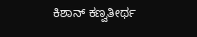ಕಿಶಾನ್ ಕಣ್ವತೀರ್ಥ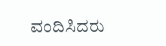ವಂದಿಸಿದರು